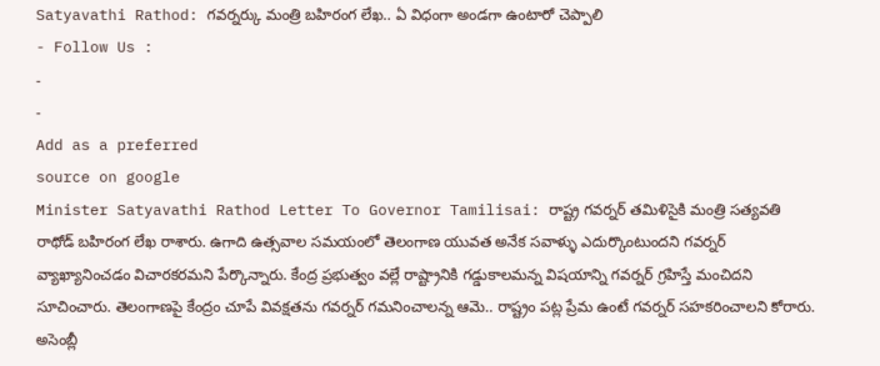Satyavathi Rathod: గవర్నర్కు మంత్రి బహిరంగ లేఖ.. ఏ విధంగా అండగా ఉంటారో చెప్పాలి
- Follow Us :
-
-
Add as a preferred
source on google
Minister Satyavathi Rathod Letter To Governor Tamilisai: రాష్ట్ర గవర్నర్ తమిళిసైకి మంత్రి సత్యవతి రాథోడ్ బహిరంగ లేఖ రాశారు. ఉగాది ఉత్సవాల సమయంలో తెలంగాణ యువత అనేక సవాళ్ళు ఎదుర్కొంటుందని గవర్నర్ వ్యాఖ్యానించడం విచారకరమని పేర్కొన్నారు. కేంద్ర ప్రభుత్వం వల్లే రాష్ట్రానికి గడ్డుకాలమన్న విషయాన్ని గవర్నర్ గ్రహిస్తే మంచిదని సూచించారు. తెలంగాణపై కేంద్రం చూపే వివక్షతను గవర్నర్ గమనించాలన్న ఆమె.. రాష్ట్రం పట్ల ప్రేమ ఉంటే గవర్నర్ సహకరించాలని కోరారు. అసెంబ్లీ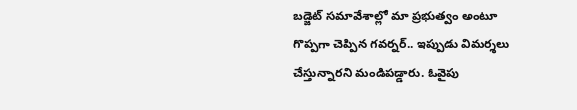బడ్జెట్ సమావేశాల్లో మా ప్రభుత్వం అంటూ గొప్పగా చెప్పిన గవర్నర్.. ఇప్పుడు విమర్శలు చేస్తున్నారని మండిపడ్డారు. ఓవైపు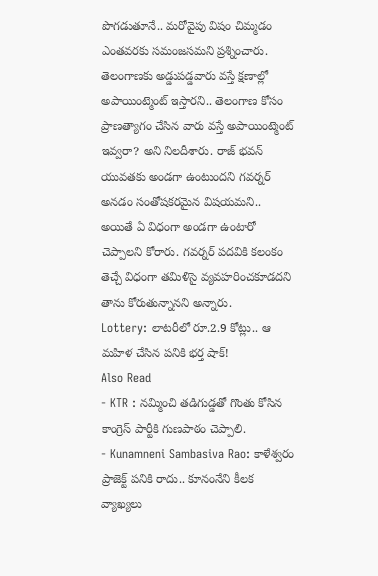పొగడుతూనే.. మరోవైపు విషం చిమ్మడం ఎంతవరకు సమంజసమని ప్రశ్నించారు. తెలంగాణకు అడ్డుపడ్డవారు వస్తే క్షణాల్లో అపాయింట్మెంట్ ఇస్తారని.. తెలంగాణ కోసం ప్రాణత్యాగం చేసిన వారు వస్తే అపాయింట్మెంట్ ఇవ్వరా? అని నిలదీశారు. రాజ్ భవన్ యువతకు అండగా ఉంటుందని గవర్నర్ అనడం సంతోషకరమైన విషయమని.. అయితే ఏ విధంగా అండగా ఉంటారో చెప్పాలని కోరారు. గవర్నర్ పదవికి కలంకం తెచ్చే విధంగా తమిళిసై వ్యవహరించకూడదని తాను కోరుతున్నానని అన్నారు.
Lottery: లాటరీలో రూ.2.9 కోట్లు.. ఆ మహిళ చేసిన పనికి భర్త షాక్!
Also Read
- KTR : నమ్మించి తడిగుడ్డతో గొంతు కోసిన కాంగ్రెస్ పార్టీకి గుణపాఠం చెప్పాలి.
- Kunamneni Sambasiva Rao: కాళేశ్వరం ప్రాజెక్ట్ పనికి రాదు.. కూనంనేని కీలక వ్యాఖ్యలు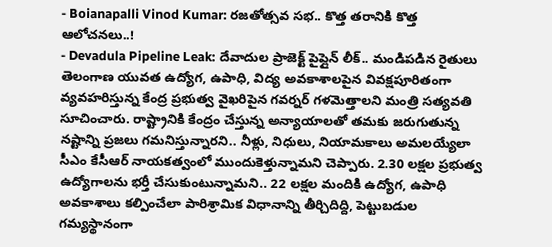- Boianapalli Vinod Kumar: రజతోత్సవ సభ.. కొత్త తరానికి కొత్త ఆలోచనలు..!
- Devadula Pipeline Leak: దేవాదుల ప్రాజెక్ట్ పైప్లైన్ లీక్.. మండిపడిన రైతులు
తెలంగాణ యువత ఉద్యోగ, ఉపాధి, విద్య అవకాశాలపైన వివక్షపూరితంగా వ్యవహరిస్తున్న కేంద్ర ప్రభుత్వ వైఖరిపైన గవర్నర్ గళమెత్తాలని మంత్రి సత్యవతి సూచించారు. రాష్ట్రానికి కేంద్రం చేస్తున్న అన్యాయాలతో తమకు జరుగుతున్న నష్టాన్ని ప్రజలు గమనిస్తున్నారని.. నీళ్లు, నిధులు, నియామకాలు అమలయ్యేలా సీఎం కేసీఆర్ నాయకత్వంలో ముందుకెళ్తున్నామని చెప్పారు. 2.30 లక్షల ప్రభుత్వ ఉద్యోగాలను భర్తీ చేసుకుంటున్నామని.. 22 లక్షల మందికి ఉద్యోగ, ఉపాధి అవకాశాలు కల్పించేలా పారిశ్రామిక విధానాన్ని తీర్చిదిద్ది, పెట్టుబడుల గమ్యస్థానంగా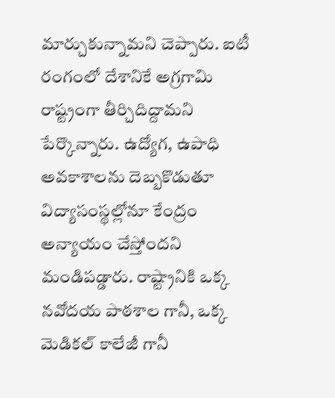మార్చుకున్నామని చెప్పారు. ఐటీ రంగంలో దేశానికే అగ్రగామి రాష్ట్రంగా తీర్చిదిద్దామని పేర్కొన్నారు. ఉద్యోగ, ఉపాధి అవకాశాలను దెబ్బకొడుతూ విద్యాసంస్థల్లోనూ కేంద్రం అన్యాయం చేస్తోందని మండిపడ్డారు. రాష్ట్రానికి ఒక్క నవోదయ పాఠశాల గానీ, ఒక్క మెడికల్ కాలేజీ గానీ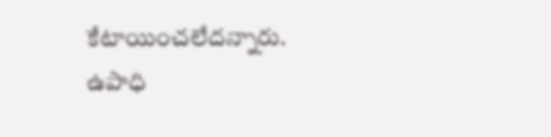కేటాయించలేదన్నారు. ఉపాధి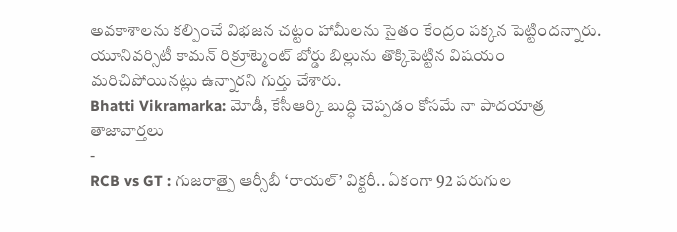అవకాశాలను కల్పించే విభజన చట్టం హామీలను సైతం కేంద్రం పక్కన పెట్టిందన్నారు. యూనివర్సిటీ కామన్ రిక్రూట్మెంట్ బోర్డు బిల్లును తొక్కిపెట్టిన విషయం మరిచిపోయినట్లు ఉన్నారని గుర్తు చేశారు.
Bhatti Vikramarka: మోడీ, కేసీఆర్కి బుద్ధి చెప్పడం కోసమే నా పాదయాత్ర
తాజావార్తలు
-
RCB vs GT : గుజరాత్పై ఆర్సీబీ ‘రాయల్’ విక్టరీ.. ఏకంగా 92 పరుగుల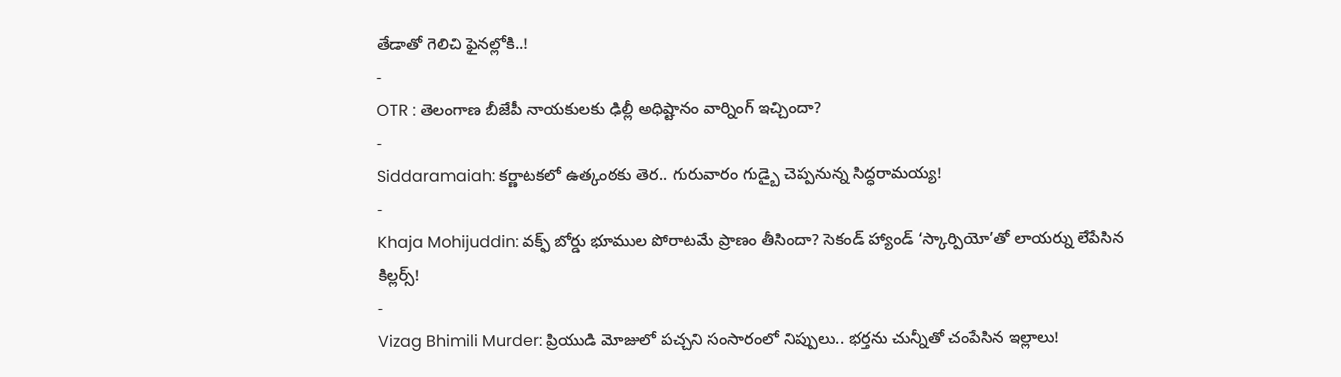తేడాతో గెలిచి ఫైనల్లోకి..!
-
OTR : తెలంగాణ బీజేపీ నాయకులకు ఢిల్లీ అధిష్టానం వార్నింగ్ ఇచ్చిందా?
-
Siddaramaiah: కర్ణాటకలో ఉత్కంఠకు తెర.. గురువారం గుడ్బై చెప్పనున్న సిద్ధరామయ్య!
-
Khaja Mohijuddin: వక్ఫ్ బోర్డు భూముల పోరాటమే ప్రాణం తీసిందా? సెకండ్ హ్యాండ్ ‘స్కార్పియో’తో లాయర్ను లేపేసిన కిల్లర్స్!
-
Vizag Bhimili Murder: ప్రియుడి మోజులో పచ్చని సంసారంలో నిప్పులు.. భర్తను చున్నీతో చంపేసిన ఇల్లాలు!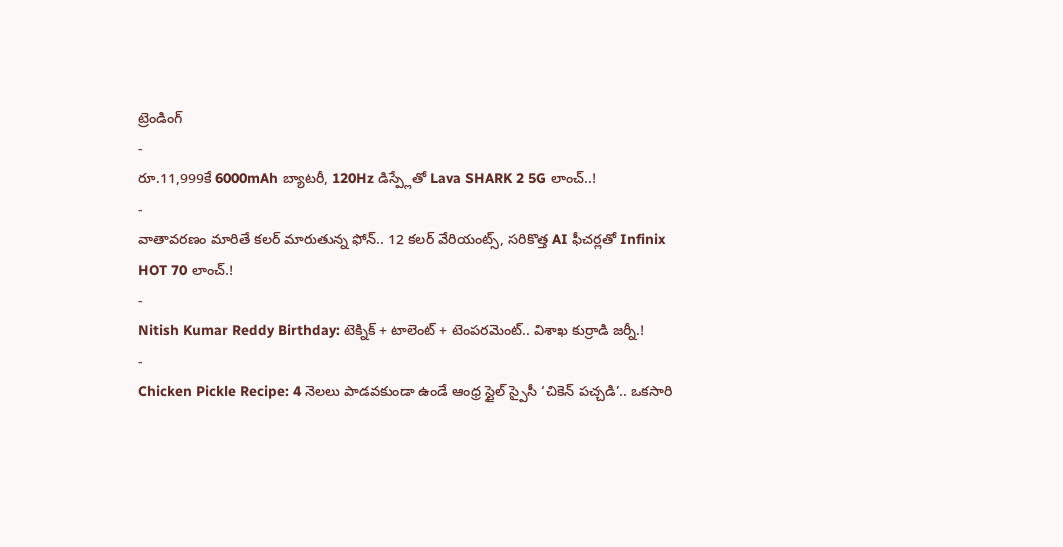ట్రెండింగ్
-
రూ.11,999కే 6000mAh బ్యాటరీ, 120Hz డిస్ప్లేతో Lava SHARK 2 5G లాంచ్..!
-
వాతావరణం మారితే కలర్ మారుతున్న ఫోన్.. 12 కలర్ వేరియంట్స్, సరికొత్త AI ఫీచర్లతో Infinix HOT 70 లాంచ్.!
-
Nitish Kumar Reddy Birthday: టెక్నిక్ + టాలెంట్ + టెంపరమెంట్.. విశాఖ కుర్రాడి జర్నీ.!
-
Chicken Pickle Recipe: 4 నెలలు పాడవకుండా ఉండే ఆంధ్ర స్టైల్ స్పైసీ ‘చికెన్ పచ్చడి’.. ఒకసారి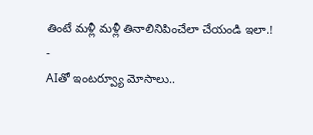తింటే మళ్లీ మళ్లీ తినాలినిపించేలా చేయండి ఇలా.!
-
AIతో ఇంటర్వ్యూ మోసాలు..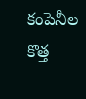కంపెనీల కొత్త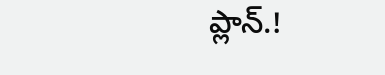ప్లాన్.!